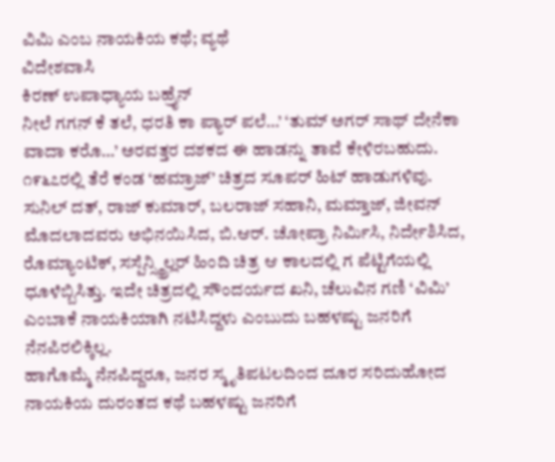ವಿಮಿ ಎಂಬ ನಾಯಕಿಯ ಕಥೆ; ವ್ಯಥೆ
ವಿದೇಶವಾಸಿ
ಕಿರಣ್ ಉಪಾಧ್ಯಾಯ ಬಹ್ರೈನ್‌
ನೀಲೆ ಗಗನ್ ಕೆ ತಲೆ, ಧರತಿ ಕಾ ಪ್ಯಾರ್ ಪಲೆ…’ ‘ತುಮ್ ಅಗರ್ ಸಾಥ್ ದೇನೆಕಾ ವಾದಾ ಕರೊ…’ ಅರವತ್ತರ ದಶಕದ ಈ ಹಾಡನ್ನು ತಾವೆ ಕೇಳಿರಬಹುದು.
೧೯೬೭ರಲ್ಲಿ ತೆರೆ ಕಂಡ ‘ಹಮ್ರಾಜ್’ ಚಿತ್ರದ ಸೂಪರ್ ಹಿಟ್ ಹಾಡುಗಳಿವು. ಸುನಿಲ್ ದತ್, ರಾಜ್ ಕುಮಾರ್, ಬಲರಾಜ್ ಸಹಾನಿ, ಮಮ್ತಾಜ್, ಜೀವನ್ ಮೊದಲಾದವರು ಅಭಿನಯಿಸಿದ, ಬಿ.ಆರ್. ಚೋಪ್ರಾ ನಿರ್ಮಿಸಿ, ನಿರ್ದೇಶಿಸಿದ, ರೊಮ್ಯಾಂಟಿಕ್, ಸಸ್ಪೆನ್ಸ್ಥ್ರಿಲ್ಲರ್ ಹಿಂದಿ ಚಿತ್ರ ಆ ಕಾಲದಲ್ಲಿ ಗ ಪೆಟ್ಟಿಗೆಯಲ್ಲಿ ಧೂಳೆಬ್ಬಿಸಿತ್ತು. ಇದೇ ಚಿತ್ರದಲ್ಲಿ ಸೌಂದರ್ಯದ ಖನಿ, ಚೆಲುವಿನ ಗಣಿ ‘ವಿಮಿ’ ಎಂಬಾಕೆ ನಾಯಕಿಯಾಗಿ ನಟಿಸಿದ್ದಳು ಎಂಬುದು ಬಹಳಷ್ಟು ಜನರಿಗೆ ನೆನಪಿರಲಿಕ್ಕಿಲ್ಲ.
ಹಾಗೊಮ್ಮೆ ನೆನಪಿದ್ದರೂ, ಜನರ ಸ್ಮೃತಿಪಟಲದಿಂದ ದೂರ ಸರಿದುಹೋದ ನಾಯಕಿಯ ದುರಂತದ ಕಥೆ ಬಹಳಷ್ಟು ಜನರಿಗೆ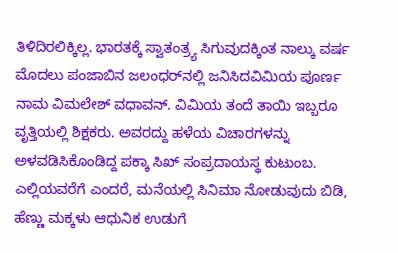ತಿಳಿದಿರಲಿಕ್ಕಿಲ್ಲ. ಭಾರತಕ್ಕೆ ಸ್ವಾತಂತ್ರ್ಯ ಸಿಗುವುದಕ್ಕಿಂತ ನಾಲ್ಕು ವರ್ಷ ಮೊದಲು ಪಂಜಾಬಿನ ಜಲಂಧರ್‌ನಲ್ಲಿ ಜನಿಸಿದವಿಮಿಯ ಪೂರ್ಣ ನಾಮ ವಿಮಲೇಶ್ ವಧಾವನ್. ವಿಮಿಯ ತಂದೆ ತಾಯಿ ಇಬ್ಬರೂ ವೃತ್ತಿಯಲ್ಲಿ ಶಿಕ್ಷಕರು. ಅವರದ್ದು ಹಳೆಯ ವಿಚಾರಗಳನ್ನು ಅಳವಡಿಸಿಕೊಂಡಿದ್ದ ಪಕ್ಕಾ ಸಿಖ್ ಸಂಪ್ರದಾಯಸ್ಥ ಕುಟುಂಬ. ಎಲ್ಲಿಯವರೆಗೆ ಎಂದರೆ, ಮನೆಯಲ್ಲಿ ಸಿನಿಮಾ ನೋಡುವುದು ಬಿಡಿ, ಹೆಣ್ಣು ಮಕ್ಕಳು ಆಧುನಿಕ ಉಡುಗೆ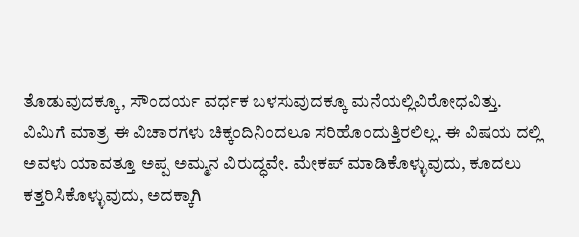ತೊಡುವುದಕ್ಕೂ, ಸೌಂದರ್ಯ ವರ್ಧಕ ಬಳಸುವುದಕ್ಕೂ ಮನೆಯಲ್ಲಿವಿರೋಧವಿತ್ತು.
ವಿಮಿಗೆ ಮಾತ್ರ ಈ ವಿಚಾರಗಳು ಚಿಕ್ಕಂದಿನಿಂದಲೂ ಸರಿಹೊಂದುತ್ತಿರಲಿಲ್ಲ. ಈ ವಿಷಯ ದಲ್ಲಿ ಅವಳು ಯಾವತ್ತೂ ಅಪ್ಪ ಅಮ್ಮನ ವಿರುದ್ಧವೇ. ಮೇಕಪ್ ಮಾಡಿಕೊಳ್ಳುವುದು, ಕೂದಲು ಕತ್ತರಿಸಿಕೊಳ್ಳುವುದು, ಅದಕ್ಕಾಗಿ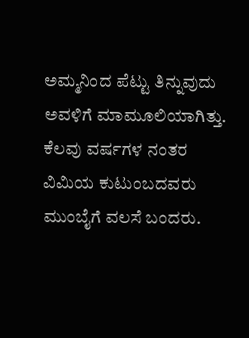ಅಮ್ಮನಿಂದ ಪೆಟ್ಟು ತಿನ್ನುವುದು ಅವಳಿಗೆ ಮಾಮೂಲಿಯಾಗಿತ್ತು. ಕೆಲವು ವರ್ಷಗಳ ನಂತರ ವಿಮಿಯ ಕುಟುಂಬದವರು ಮುಂಬೈಗೆ ವಲಸೆ ಬಂದರು.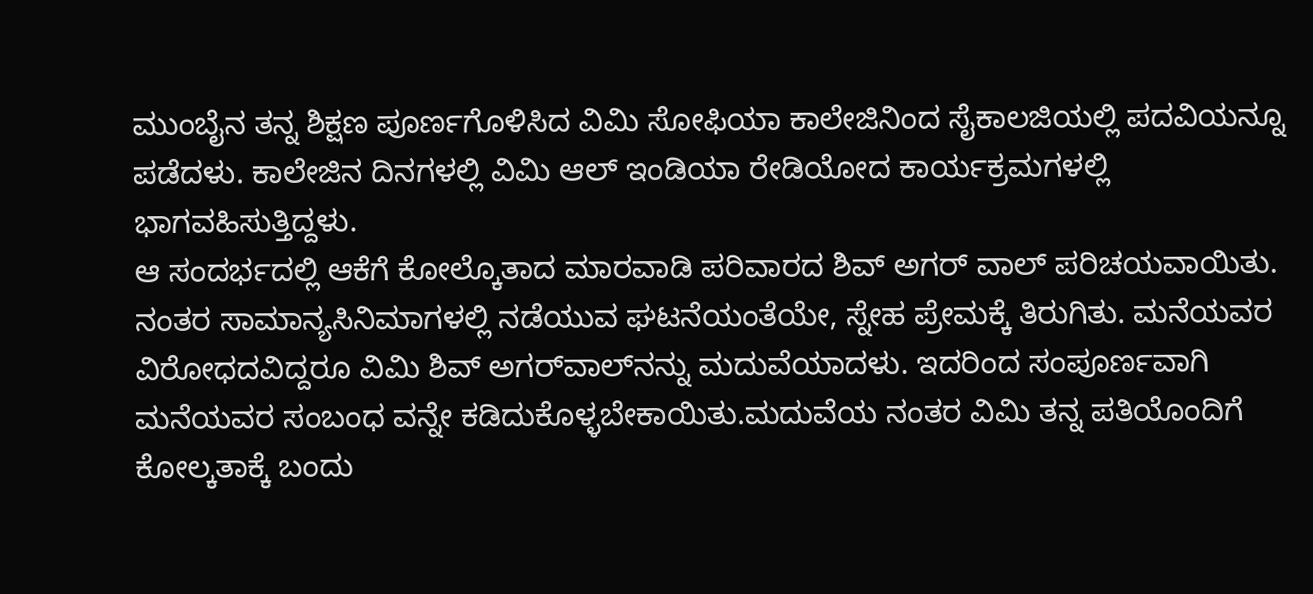ಮುಂಬೈನ ತನ್ನ ಶಿಕ್ಷಣ ಪೂರ್ಣಗೊಳಿಸಿದ ವಿಮಿ ಸೋಫಿಯಾ ಕಾಲೇಜಿನಿಂದ ಸೈಕಾಲಜಿಯಲ್ಲಿ ಪದವಿಯನ್ನೂ ಪಡೆದಳು. ಕಾಲೇಜಿನ ದಿನಗಳಲ್ಲಿ ವಿಮಿ ಆಲ್ ಇಂಡಿಯಾ ರೇಡಿಯೋದ ಕಾರ್ಯಕ್ರಮಗಳಲ್ಲಿ ಭಾಗವಹಿಸುತ್ತಿದ್ದಳು.
ಆ ಸಂದರ್ಭದಲ್ಲಿ ಆಕೆಗೆ ಕೋಲ್ಕೊತಾದ ಮಾರವಾಡಿ ಪರಿವಾರದ ಶಿವ್ ಅಗರ್ ವಾಲ್ ಪರಿಚಯವಾಯಿತು. ನಂತರ ಸಾಮಾನ್ಯಸಿನಿಮಾಗಳಲ್ಲಿ ನಡೆಯುವ ಘಟನೆಯಂತೆಯೇ, ಸ್ನೇಹ ಪ್ರೇಮಕ್ಕೆ ತಿರುಗಿತು. ಮನೆಯವರ ವಿರೋಧದವಿದ್ದರೂ ವಿಮಿ ಶಿವ್ ಅಗರ್‌ವಾಲ್‌ನನ್ನು ಮದುವೆಯಾದಳು. ಇದರಿಂದ ಸಂಪೂರ್ಣವಾಗಿ ಮನೆಯವರ ಸಂಬಂಧ ವನ್ನೇ ಕಡಿದುಕೊಳ್ಳಬೇಕಾಯಿತು.ಮದುವೆಯ ನಂತರ ವಿಮಿ ತನ್ನ ಪತಿಯೊಂದಿಗೆ ಕೋಲ್ಕತಾಕ್ಕೆ ಬಂದು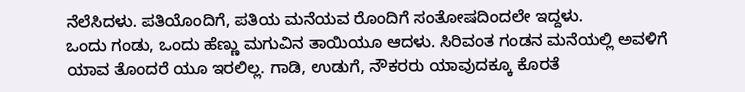ನೆಲೆಸಿದಳು. ಪತಿಯೊಂದಿಗೆ, ಪತಿಯ ಮನೆಯವ ರೊಂದಿಗೆ ಸಂತೋಷದಿಂದಲೇ ಇದ್ದಳು.
ಒಂದು ಗಂಡು, ಒಂದು ಹೆಣ್ಣು ಮಗುವಿನ ತಾಯಿಯೂ ಆದಳು. ಸಿರಿವಂತ ಗಂಡನ ಮನೆಯಲ್ಲಿ ಅವಳಿಗೆ ಯಾವ ತೊಂದರೆ ಯೂ ಇರಲಿಲ್ಲ. ಗಾಡಿ, ಉಡುಗೆ, ನೌಕರರು ಯಾವುದಕ್ಕೂ ಕೊರತೆ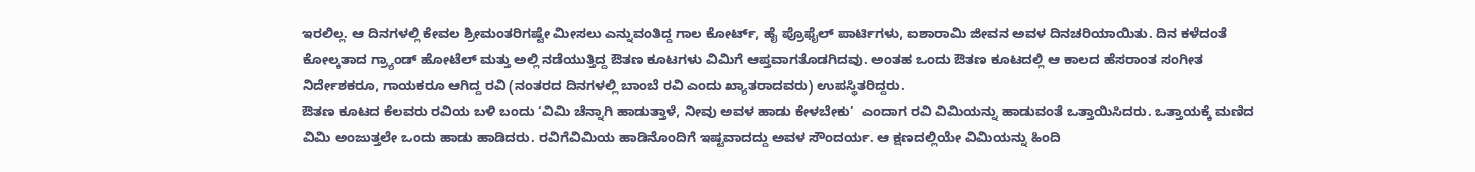ಇರಲಿಲ್ಲ. ಆ ದಿನಗಳಲ್ಲಿ ಕೇವಲ ಶ್ರೀಮಂತರಿಗಷ್ಟೇ ಮೀಸಲು ಎನ್ನುವಂತಿದ್ದ ಗಾಲ ಕೋರ್ಟ್, ಹೈ ಪ್ರೊಫೈಲ್ ಪಾರ್ಟಿಗಳು, ಐಶಾರಾಮಿ ಜೀವನ ಅವಳ ದಿನಚರಿಯಾಯಿತು. ದಿನ ಕಳೆದಂತೆ ಕೋಲ್ಕತಾದ ಗ್ರ್ಯಾಂಡ್ ಹೋಟೆಲ್ ಮತ್ತು ಅಲ್ಲಿ ನಡೆಯುತ್ತಿದ್ದ ಔತಣ ಕೂಟಗಳು ವಿಮಿಗೆ ಆಪ್ತವಾಗತೊಡಗಿದವು. ಅಂತಹ ಒಂದು ಔತಣ ಕೂಟದಲ್ಲಿ ಆ ಕಾಲದ ಹೆಸರಾಂತ ಸಂಗೀತ ನಿರ್ದೇಶಕರೂ, ಗಾಯಕರೂ ಆಗಿದ್ದ ರವಿ (ನಂತರದ ದಿನಗಳಲ್ಲಿ ಬಾಂಬೆ ರವಿ ಎಂದು ಖ್ಯಾತರಾದವರು) ಉಪಸ್ಥಿತರಿದ್ದರು.
ಔತಣ ಕೂಟದ ಕೆಲವರು ರವಿಯ ಬಳಿ ಬಂದು ‘ವಿಮಿ ಚೆನ್ನಾಗಿ ಹಾಡುತ್ತಾಳೆ, ನೀವು ಅವಳ ಹಾಡು ಕೇಳಬೇಕು’  ಎಂದಾಗ ರವಿ ವಿಮಿಯನ್ನು ಹಾಡುವಂತೆ ಒತ್ತಾಯಿಸಿದರು. ಒತ್ತಾಯಕ್ಕೆ ಮಣಿದ ವಿಮಿ ಅಂಜುತ್ತಲೇ ಒಂದು ಹಾಡು ಹಾಡಿದರು. ರವಿಗೆವಿಮಿಯ ಹಾಡಿನೊಂದಿಗೆ ಇಷ್ಟವಾದದ್ದು ಅವಳ ಸೌಂದರ್ಯ. ಆ ಕ್ಷಣದಲ್ಲಿಯೇ ವಿಮಿಯನ್ನು ಹಿಂದಿ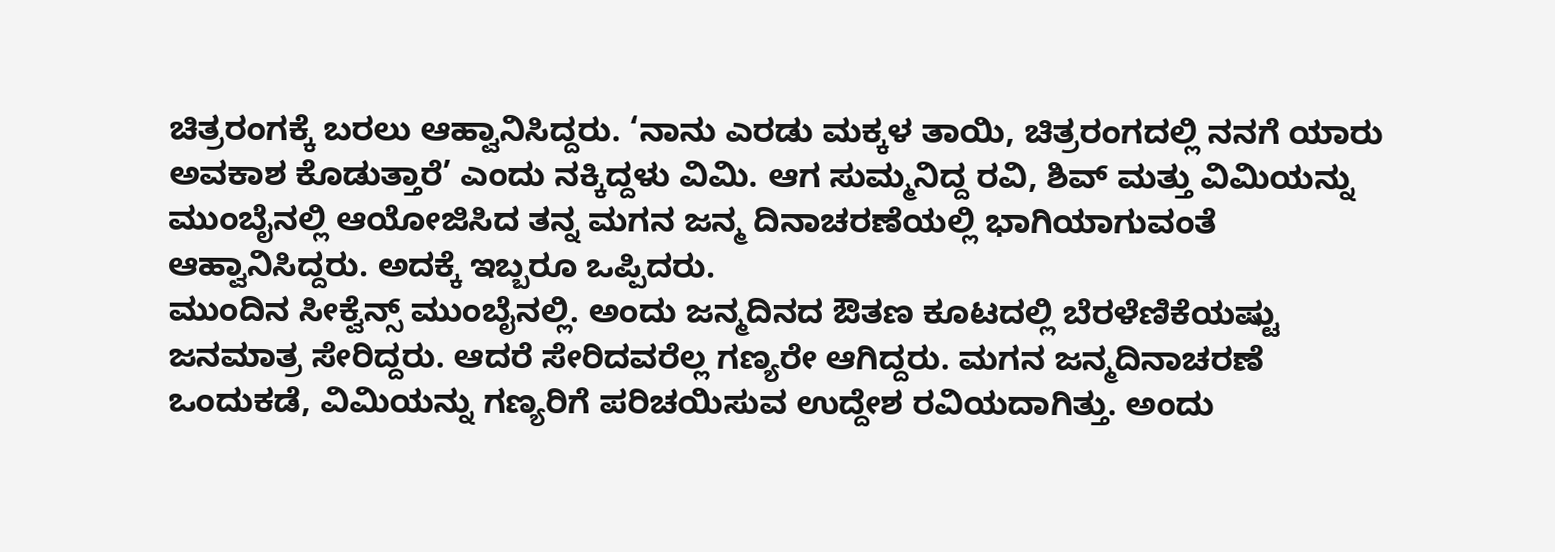ಚಿತ್ರರಂಗಕ್ಕೆ ಬರಲು ಆಹ್ವಾನಿಸಿದ್ದರು. ‘ನಾನು ಎರಡು ಮಕ್ಕಳ ತಾಯಿ, ಚಿತ್ರರಂಗದಲ್ಲಿ ನನಗೆ ಯಾರು ಅವಕಾಶ ಕೊಡುತ್ತಾರೆ’ ಎಂದು ನಕ್ಕಿದ್ದಳು ವಿಮಿ. ಆಗ ಸುಮ್ಮನಿದ್ದ ರವಿ, ಶಿವ್ ಮತ್ತು ವಿಮಿಯನ್ನು ಮುಂಬೈನಲ್ಲಿ ಆಯೋಜಿಸಿದ ತನ್ನ ಮಗನ ಜನ್ಮ ದಿನಾಚರಣೆಯಲ್ಲಿ ಭಾಗಿಯಾಗುವಂತೆ ಆಹ್ವಾನಿಸಿದ್ದರು. ಅದಕ್ಕೆ ಇಬ್ಬರೂ ಒಪ್ಪಿದರು.
ಮುಂದಿನ ಸೀಕ್ವೆನ್ಸ್ ಮುಂಬೈನಲ್ಲಿ. ಅಂದು ಜನ್ಮದಿನದ ಔತಣ ಕೂಟದಲ್ಲಿ ಬೆರಳೆಣಿಕೆಯಷ್ಟು ಜನಮಾತ್ರ ಸೇರಿದ್ದರು. ಆದರೆ ಸೇರಿದವರೆಲ್ಲ ಗಣ್ಯರೇ ಆಗಿದ್ದರು. ಮಗನ ಜನ್ಮದಿನಾಚರಣೆ ಒಂದುಕಡೆ, ವಿಮಿಯನ್ನು ಗಣ್ಯರಿಗೆ ಪರಿಚಯಿಸುವ ಉದ್ದೇಶ ರವಿಯದಾಗಿತ್ತು. ಅಂದು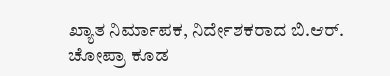ಖ್ಯಾತ ನಿರ್ಮಾಪಕ, ನಿರ್ದೇಶಕರಾದ ಬಿ.ಆರ್. ಚೋಪ್ರಾ ಕೂಡ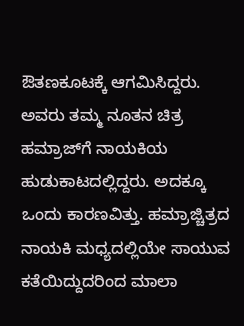ಔತಣಕೂಟಕ್ಕೆ ಆಗಮಿಸಿದ್ದರು. ಅವರು ತಮ್ಮ ನೂತನ ಚಿತ್ರ ಹಮ್ರಾಜ್‌ಗೆ ನಾಯಕಿಯ ಹುಡುಕಾಟದಲ್ಲಿದ್ದರು. ಅದಕ್ಕೂ ಒಂದು ಕಾರಣವಿತ್ತು. ಹಮ್ರಾಜ್ಚಿತ್ರದ ನಾಯಕಿ ಮಧ್ಯದಲ್ಲಿಯೇ ಸಾಯುವ ಕತೆಯಿದ್ದುದರಿಂದ ಮಾಲಾ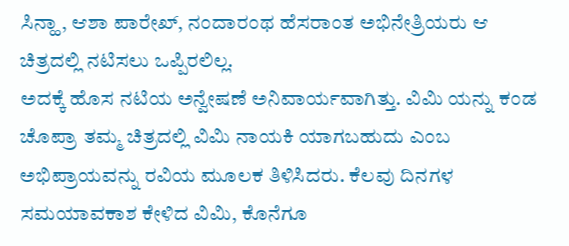ಸಿನ್ಹಾ, ಆಶಾ ಪಾರೇಖ್, ನಂದಾರಂಥ ಹೆಸರಾಂತ ಅಭಿನೇತ್ರಿಯರು ಆ ಚಿತ್ರದಲ್ಲಿ ನಟಿಸಲು ಒಪ್ಪಿರಲಿಲ್ಲ.
ಅದಕ್ಕೆ ಹೊಸ ನಟಿಯ ಅನ್ವೇಷಣೆ ಅನಿವಾರ್ಯವಾಗಿತ್ತು. ವಿಮಿ ಯನ್ನು ಕಂಡ ಚೊಪ್ರಾ ತಮ್ಮ ಚಿತ್ರದಲ್ಲಿ ವಿಮಿ ನಾಯಕಿ ಯಾಗಬಹುದು ಎಂಬ ಅಭಿಪ್ರಾಯವನ್ನು ರವಿಯ ಮೂಲಕ ತಿಳಿಸಿದರು. ಕೆಲವು ದಿನಗಳ ಸಮಯಾವಕಾಶ ಕೇಳಿದ ವಿಮಿ, ಕೊನೆಗೂ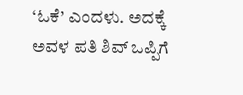‘ಓಕೆ’ ಎಂದಳು. ಅದಕ್ಕೆ ಅವಳ ಪತಿ ಶಿವ್ ಒಪ್ಪಿಗೆ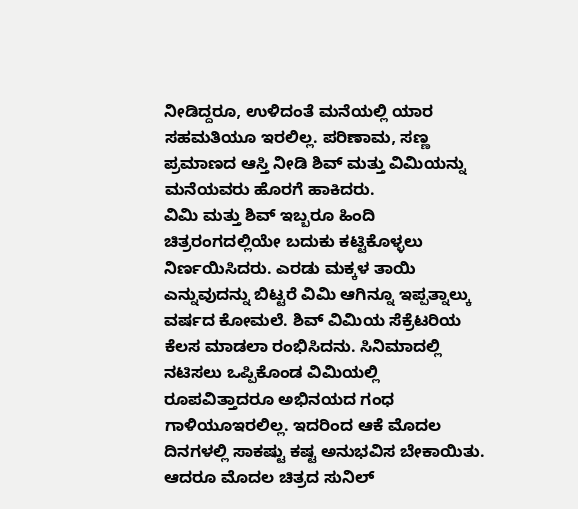ನೀಡಿದ್ದರೂ, ಉಳಿದಂತೆ ಮನೆಯಲ್ಲಿ ಯಾರ ಸಹಮತಿಯೂ ಇರಲಿಲ್ಲ. ಪರಿಣಾಮ, ಸಣ್ಣ ಪ್ರಮಾಣದ ಆಸ್ತಿ ನೀಡಿ ಶಿವ್ ಮತ್ತು ವಿಮಿಯನ್ನು ಮನೆಯವರು ಹೊರಗೆ ಹಾಕಿದರು.
ವಿಮಿ ಮತ್ತು ಶಿವ್ ಇಬ್ಬರೂ ಹಿಂದಿ ಚಿತ್ರರಂಗದಲ್ಲಿಯೇ ಬದುಕು ಕಟ್ಟಿಕೊಳ್ಳಲು ನಿರ್ಣಯಿಸಿದರು. ಎರಡು ಮಕ್ಕಳ ತಾಯಿ ಎನ್ನುವುದನ್ನು ಬಿಟ್ಟರೆ ವಿಮಿ ಆಗಿನ್ನೂ ಇಪ್ಪತ್ನಾಲ್ಕು ವರ್ಷದ ಕೋಮಲೆ. ಶಿವ್ ವಿಮಿಯ ಸೆಕ್ರೆಟರಿಯ ಕೆಲಸ ಮಾಡಲಾ ರಂಭಿಸಿದನು. ಸಿನಿಮಾದಲ್ಲಿ ನಟಿಸಲು ಒಪ್ಪಿಕೊಂಡ ವಿಮಿಯಲ್ಲಿ ರೂಪವಿತ್ತಾದರೂ ಅಭಿನಯದ ಗಂಧ ಗಾಳಿಯೂಇರಲಿಲ್ಲ. ಇದರಿಂದ ಆಕೆ ಮೊದಲ ದಿನಗಳಲ್ಲಿ ಸಾಕಷ್ಟು ಕಷ್ಟ ಅನುಭವಿಸ ಬೇಕಾಯಿತು. ಆದರೂ ಮೊದಲ ಚಿತ್ರದ ಸುನಿಲ್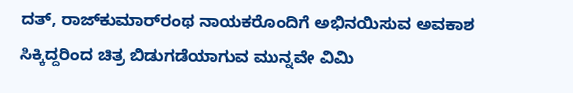ದತ್, ರಾಜ್‌ಕುಮಾರ್‌ರಂಥ ನಾಯಕರೊಂದಿಗೆ ಅಭಿನಯಿಸುವ ಅವಕಾಶ ಸಿಕ್ಕಿದ್ದರಿಂದ ಚಿತ್ರ ಬಿಡುಗಡೆಯಾಗುವ ಮುನ್ನವೇ ವಿಮಿ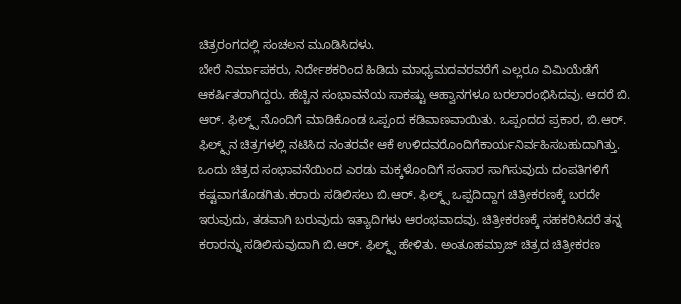ಚಿತ್ರರಂಗದಲ್ಲಿ ಸಂಚಲನ ಮೂಡಿಸಿದಳು.
ಬೇರೆ ನಿರ್ಮಾಪಕರು, ನಿರ್ದೇಶಕರಿಂದ ಹಿಡಿದು ಮಾಧ್ಯಮದವರವರೆಗೆ ಎಲ್ಲರೂ ವಿಮಿಯೆಡೆಗೆ ಆಕರ್ಷಿತರಾಗಿದ್ದರು. ಹೆಚ್ಚಿನ ಸಂಭಾವನೆಯ ಸಾಕಷ್ಟು ಆಹ್ವಾನಗಳೂ ಬರಲಾರಂಭಿಸಿದವು. ಆದರೆ ಬಿ. ಆರ್. ಫಿಲ್ಮ್ಸ್ ನೊಂದಿಗೆ ಮಾಡಿಕೊಂಡ ಒಪ್ಪಂದ ಕಡಿವಾಣವಾಯಿತು. ಒಪ್ಪಂದದ ಪ್ರಕಾರ, ಬಿ.ಆರ್. ಫಿಲ್ಮ್ಸ್‌ನ ಚಿತ್ರಗಳಲ್ಲಿ ನಟಿಸಿದ ನಂತರವೇ ಆಕೆ ಉಳಿದವರೊಂದಿಗೆಕಾರ್ಯನಿರ್ವಹಿಸಬಹುದಾಗಿತ್ತು.
ಒಂದು ಚಿತ್ರದ ಸಂಭಾವನೆಯಿಂದ ಎರಡು ಮಕ್ಕಳೊಂದಿಗೆ ಸಂಸಾರ ಸಾಗಿಸುವುದು ದಂಪತಿಗಳಿಗೆ ಕಷ್ಟವಾಗತೊಡಗಿತು.ಕರಾರು ಸಡಿಲಿಸಲು ಬಿ.ಆರ್. ಫಿಲ್ಮ್ಸ್ ಒಪ್ಪದಿದ್ದಾಗ ಚಿತ್ರೀಕರಣಕ್ಕೆ ಬರದೇ ಇರುವುದು, ತಡವಾಗಿ ಬರುವುದು ಇತ್ಯಾದಿಗಳು ಆರಂಭವಾದವು. ಚಿತ್ರೀಕರಣಕ್ಕೆ ಸಹಕರಿಸಿದರೆ ತನ್ನ ಕರಾರನ್ನು ಸಡಿಲಿಸುವುದಾಗಿ ಬಿ.ಆರ್. ಫಿಲ್ಮ್ಸ್ ಹೇಳಿತು. ಅಂತೂಹಮ್ರಾಜ್ ಚಿತ್ರದ ಚಿತ್ರೀಕರಣ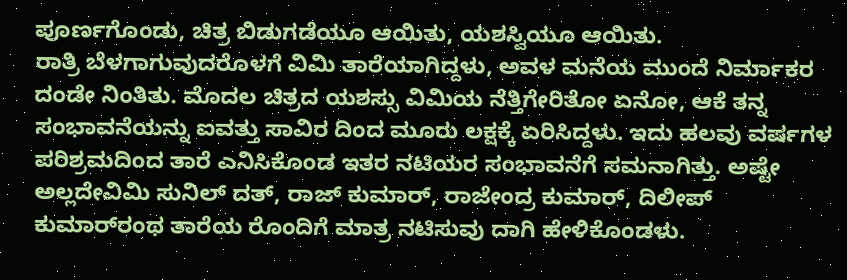ಪೂರ್ಣಗೊಂಡು, ಚಿತ್ರ ಬಿಡುಗಡೆಯೂ ಆಯಿತು, ಯಶಸ್ವಿಯೂ ಆಯಿತು.
ರಾತ್ರಿ ಬೆಳಗಾಗುವುದರೊಳಗೆ ವಿಮಿ ತಾರೆಯಾಗಿದ್ದಳು, ಅವಳ ಮನೆಯ ಮುಂದೆ ನಿರ್ಮಾಕರ ದಂಡೇ ನಿಂತಿತು. ಮೊದಲ ಚಿತ್ರದ ಯಶಸ್ಸು ವಿಮಿಯ ನೆತ್ತಿಗೇರಿತೋ ಏನೋ, ಆಕೆ ತನ್ನ ಸಂಭಾವನೆಯನ್ನು ಐವತ್ತು ಸಾವಿರ ದಿಂದ ಮೂರು ಲಕ್ಷಕ್ಕೆ ಏರಿಸಿದ್ದಳು. ಇದು ಹಲವು ವರ್ಷಗಳ ಪರಿಶ್ರಮದಿಂದ ತಾರೆ ಎನಿಸಿಕೊಂಡ ಇತರ ನಟಿಯರ ಸಂಭಾವನೆಗೆ ಸಮನಾಗಿತ್ತು. ಅಷ್ಟೇ ಅಲ್ಲದೇವಿಮಿ ಸುನಿಲ್ ದತ್, ರಾಜ್ ಕುಮಾರ್, ರಾಜೇಂದ್ರ ಕುಮಾರ್, ದಿಲೀಪ್ ಕುಮಾರ್‌ರಂಥ ತಾರೆಯ ರೊಂದಿಗೆ ಮಾತ್ರ ನಟಿಸುವು ದಾಗಿ ಹೇಳಿಕೊಂಡಳು.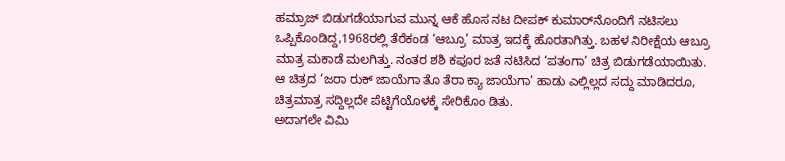ಹಮ್ರಾಜ್ ಬಿಡುಗಡೆಯಾಗುವ ಮುನ್ನ ಆಕೆ ಹೊಸ ನಟ ದೀಪಕ್ ಕುಮಾರ್‌ನೊಂದಿಗೆ ನಟಿಸಲು ಒಪ್ಪಿಕೊಂಡಿದ್ದ,1968ರಲ್ಲಿ ತೆರೆಕಂಡ ‘ಆಬ್ರೂ’ ಮಾತ್ರ ಇದಕ್ಕೆ ಹೊರತಾಗಿತ್ತು. ಬಹಳ ನಿರೀಕ್ಷೆಯ ಆಬ್ರೂ ಮಾತ್ರ ಮಕಾಡೆ ಮಲಗಿತ್ತು. ನಂತರ ಶಶಿ ಕಪೂರ ಜತೆ ನಟಿಸಿದ ‘ಪತಂಗಾ’ ಚಿತ್ರ ಬಿಡುಗಡೆಯಾಯಿತು. ಆ ಚಿತ್ರದ ‘ಜರಾ ರುಕ್ ಜಾಯೆಗಾ ತೊ ತೆರಾ ಕ್ಯಾ ಜಾಯೆಗಾ’ ಹಾಡು ಎಲ್ಲಿಲ್ಲದ ಸದ್ದು ಮಾಡಿದರೂ, ಚಿತ್ರಮಾತ್ರ ಸದ್ದಿಲ್ಲದೇ ಪೆಟ್ಟಿಗೆಯೊಳಕ್ಕೆ ಸೇರಿಕೊಂ ಡಿತು.
ಅದಾಗಲೇ ವಿಮಿ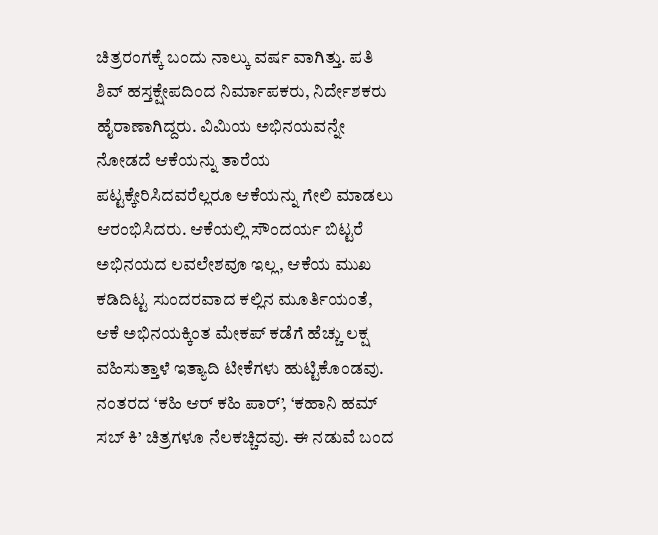ಚಿತ್ರರಂಗಕ್ಕೆ ಬಂದು ನಾಲ್ಕು ವರ್ಷ ವಾಗಿತ್ತು. ಪತಿ ಶಿವ್ ಹಸ್ತಕ್ಷೇಪದಿಂದ ನಿರ್ಮಾಪಕರು, ನಿರ್ದೇಶಕರು ಹೈರಾಣಾಗಿದ್ದರು. ವಿಮಿಯ ಅಭಿನಯವನ್ನೇ ನೋಡದೆ ಆಕೆಯನ್ನು ತಾರೆಯ ಪಟ್ಟಕ್ಕೇರಿಸಿದವರೆಲ್ಲರೂ ಆಕೆಯನ್ನು ಗೇಲಿ ಮಾಡಲು ಆರಂಭಿಸಿದರು. ಆಕೆಯಲ್ಲಿ ಸೌಂದರ್ಯ ಬಿಟ್ಟರೆ ಅಭಿನಯದ ಲವಲೇಶವೂ ಇಲ್ಲ, ಆಕೆಯ ಮುಖ ಕಡಿದಿಟ್ಟ ಸುಂದರವಾದ ಕಲ್ಲಿನ ಮೂರ್ತಿಯಂತೆ, ಆಕೆ ಅಭಿನಯಕ್ಕಿಂತ ಮೇಕಪ್ ಕಡೆಗೆ ಹೆಚ್ಚು ಲಕ್ಷ ವಹಿಸುತ್ತಾಳೆ ಇತ್ಯಾದಿ ಟೀಕೆಗಳು ಹುಟ್ಟಿಕೊಂಡವು.
ನಂತರದ ‘ಕಹಿ ಆರ್ ಕಹಿ ಪಾರ್’, ‘ಕಹಾನಿ ಹಮ್ ಸಬ್ ಕಿ’ ಚಿತ್ರಗಳೂ ನೆಲಕಚ್ಚಿದವು. ಈ ನಡುವೆ ಬಂದ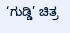‘ಗುಡ್ಡಿ’ ಚಿತ್ರ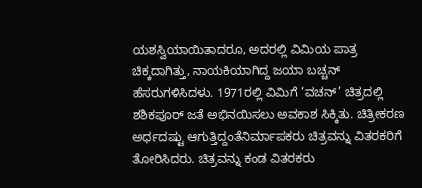ಯಶಸ್ವಿಯಾಯಿತಾದರೂ, ಅದರಲ್ಲಿ ವಿಮಿಯ ಪಾತ್ರ ಚಿಕ್ಕದಾಗಿತ್ತು, ನಾಯಕಿಯಾಗಿದ್ದ ಜಯಾ ಬಚ್ಚನ್ ಹೆಸರುಗಳಿಸಿದಳು. 1971ರಲ್ಲಿ ವಿಮಿಗೆ ‘ವಚನ್’ ಚಿತ್ರದಲ್ಲಿ ಶಶಿಕಪೂರ್ ಜತೆ ಅಭಿನಯಿಸಲು ಅವಕಾಶ ಸಿಕ್ಕಿತು. ಚಿತ್ರೀಕರಣ ಅರ್ಧದಷ್ಟು ಆಗುತ್ತಿದ್ದಂತೆನಿರ್ಮಾಪಕರು ಚಿತ್ರವನ್ನು ವಿತರಕರಿಗೆ ತೋರಿಸಿದರು. ಚಿತ್ರವನ್ನು ಕಂಡ ವಿತರಕರು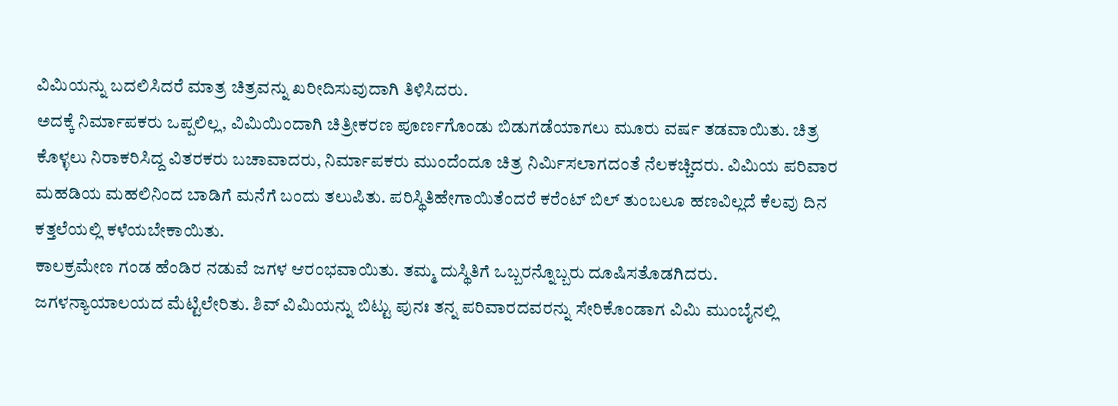ವಿಮಿಯನ್ನು ಬದಲಿಸಿದರೆ ಮಾತ್ರ ಚಿತ್ರವನ್ನು ಖರೀದಿಸುವುದಾಗಿ ತಿಳಿಸಿದರು.
ಅದಕ್ಕೆ ನಿರ್ಮಾಪಕರು ಒಪ್ಪಲಿಲ್ಲ, ವಿಮಿಯಿಂದಾಗಿ ಚಿತ್ರೀಕರಣ ಪೂರ್ಣಗೊಂಡು ಬಿಡುಗಡೆಯಾಗಲು ಮೂರು ವರ್ಷ ತಡವಾಯಿತು. ಚಿತ್ರ ಕೊಳ್ಳಲು ನಿರಾಕರಿಸಿದ್ದ ವಿತರಕರು ಬಚಾವಾದರು, ನಿರ್ಮಾಪಕರು ಮುಂದೆಂದೂ ಚಿತ್ರ ನಿರ್ಮಿಸಲಾಗದಂತೆ ನೆಲಕಚ್ಚಿದರು. ವಿಮಿಯ ಪರಿವಾರ ಮಹಡಿಯ ಮಹಲಿನಿಂದ ಬಾಡಿಗೆ ಮನೆಗೆ ಬಂದು ತಲುಪಿತು. ಪರಿಸ್ಥಿತಿಹೇಗಾಯಿತೆಂದರೆ ಕರೆಂಟ್ ಬಿಲ್ ತುಂಬಲೂ ಹಣವಿಲ್ಲದೆ ಕೆಲವು ದಿನ ಕತ್ತಲೆಯಲ್ಲಿ ಕಳೆಯಬೇಕಾಯಿತು.
ಕಾಲಕ್ರಮೇಣ ಗಂಡ ಹೆಂಡಿರ ನಡುವೆ ಜಗಳ ಆರಂಭವಾಯಿತು. ತಮ್ಮ ದುಸ್ಥಿತಿಗೆ ಒಬ್ಬರನ್ನೊಬ್ಬರು ದೂಷಿಸತೊಡಗಿದರು. ಜಗಳನ್ಯಾಯಾಲಯದ ಮೆಟ್ಟಿಲೇರಿತು. ಶಿವ್ ವಿಮಿಯನ್ನು ಬಿಟ್ಟು ಪುನಃ ತನ್ನ ಪರಿವಾರದವರನ್ನು ಸೇರಿಕೊಂಡಾಗ ವಿಮಿ ಮುಂಬೈನಲ್ಲಿ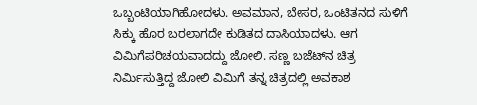ಒಬ್ಬಂಟಿಯಾಗಿಹೋದಳು. ಅವಮಾನ, ಬೇಸರ, ಒಂಟಿತನದ ಸುಳಿಗೆ ಸಿಕ್ಕು ಹೊರ ಬರಲಾಗದೇ ಕುಡಿತದ ದಾಸಿಯಾದಳು. ಆಗ ವಿಮಿಗೆಪರಿಚಯವಾದದ್ದು ಜೋಲಿ. ಸಣ್ಣ ಬಜೆಟ್‌ನ ಚಿತ್ರ ನಿರ್ಮಿಸುತ್ತಿದ್ದ ಜೋಲಿ ವಿಮಿಗೆ ತನ್ನ ಚಿತ್ರದಲ್ಲಿ ಅವಕಾಶ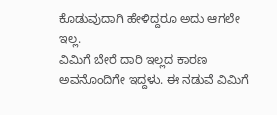ಕೊಡುವುದಾಗಿ ಹೇಳಿದ್ದರೂ ಅದು ಆಗಲೇ ಇಲ್ಲ.
ವಿಮಿಗೆ ಬೇರೆ ದಾರಿ ಇಲ್ಲದ ಕಾರಣ ಅವನೊಂದಿಗೇ ಇದ್ದಳು. ಈ ನಡುವೆ ವಿಮಿಗೆ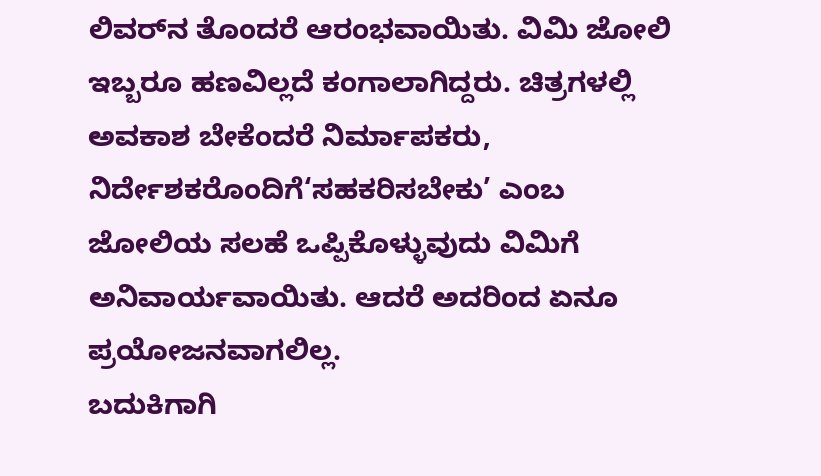ಲಿವರ್‌ನ ತೊಂದರೆ ಆರಂಭವಾಯಿತು. ವಿಮಿ ಜೋಲಿ ಇಬ್ಬರೂ ಹಣವಿಲ್ಲದೆ ಕಂಗಾಲಾಗಿದ್ದರು. ಚಿತ್ರಗಳಲ್ಲಿ ಅವಕಾಶ ಬೇಕೆಂದರೆ ನಿರ್ಮಾಪಕರು, ನಿರ್ದೇಶಕರೊಂದಿಗೆ‘ಸಹಕರಿಸಬೇಕು’ ಎಂಬ ಜೋಲಿಯ ಸಲಹೆ ಒಪ್ಪಿಕೊಳ್ಳುವುದು ವಿಮಿಗೆ ಅನಿವಾರ್ಯವಾಯಿತು. ಆದರೆ ಅದರಿಂದ ಏನೂ ಪ್ರಯೋಜನವಾಗಲಿಲ್ಲ.
ಬದುಕಿಗಾಗಿ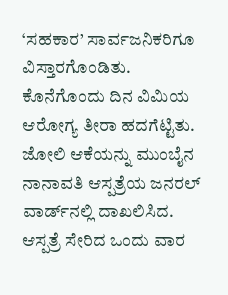‘ಸಹಕಾರ’ ಸಾರ್ವಜನಿಕರಿಗೂ ವಿಸ್ತಾರಗೊಂಡಿತು. ಕೊನೆಗೊಂದು ದಿನ ವಿಮಿಯ ಆರೋಗ್ಯ ತೀರಾ ಹದಗೆಟ್ಟಿತು. ಜೋಲಿ ಆಕೆಯನ್ನು ಮುಂಬೈನ ನಾನಾವತಿ ಆಸ್ಪತ್ರೆಯ ಜನರಲ್ ವಾರ್ಡ್‌ನಲ್ಲಿ ದಾಖಲಿಸಿದ. ಆಸ್ಪತ್ರೆ ಸೇರಿದ ಒಂದು ವಾರ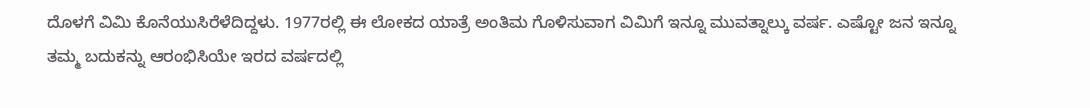ದೊಳಗೆ ವಿಮಿ ಕೊನೆಯುಸಿರೆಳೆದಿದ್ದಳು. 1977ರಲ್ಲಿ ಈ ಲೋಕದ ಯಾತ್ರೆ ಅಂತಿಮ ಗೊಳಿಸುವಾಗ ವಿಮಿಗೆ ಇನ್ನೂ ಮುವತ್ನಾಲ್ಕು ವರ್ಷ. ಎಷ್ಟೋ ಜನ ಇನ್ನೂ ತಮ್ಮ ಬದುಕನ್ನು ಆರಂಭಿಸಿಯೇ ಇರದ ವರ್ಷದಲ್ಲಿ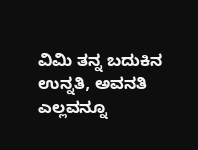ವಿಮಿ ತನ್ನ ಬದುಕಿನ ಉನ್ನತಿ, ಅವನತಿ ಎಲ್ಲವನ್ನೂ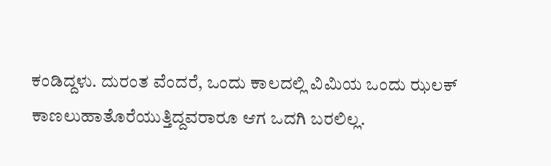ಕಂಡಿದ್ದಳು. ದುರಂತ ವೆಂದರೆ, ಒಂದು ಕಾಲದಲ್ಲಿ ವಿಮಿಯ ಒಂದು ಝಲಕ್ ಕಾಣಲುಹಾತೊರೆಯುತ್ತಿದ್ದವರಾರೂ ಆಗ ಒದಗಿ ಬರಲಿಲ್ಲ.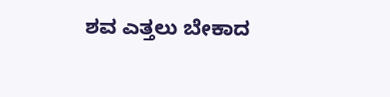ಶವ ಎತ್ತಲು ಬೇಕಾದ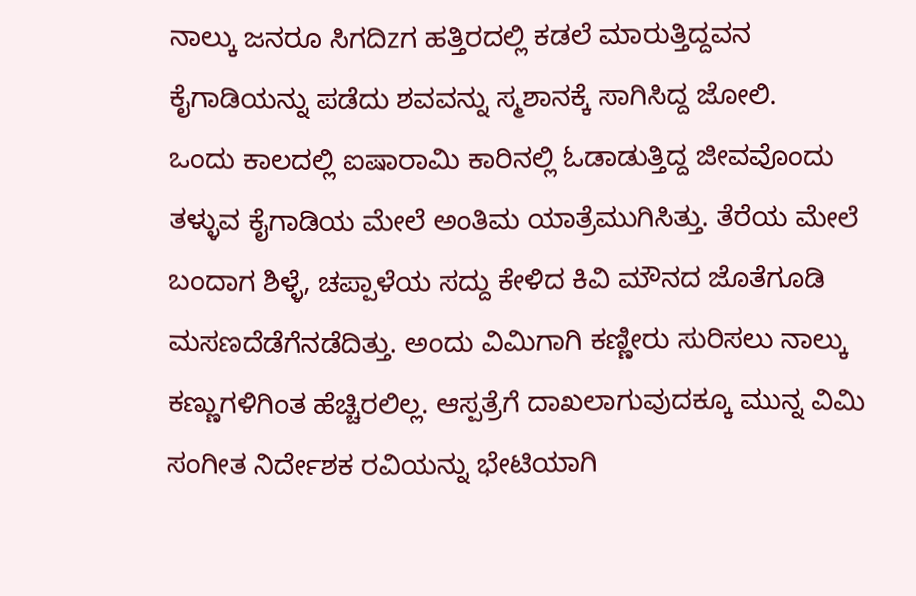ನಾಲ್ಕು ಜನರೂ ಸಿಗದಿzಗ ಹತ್ತಿರದಲ್ಲಿ ಕಡಲೆ ಮಾರುತ್ತಿದ್ದವನ ಕೈಗಾಡಿಯನ್ನು ಪಡೆದು ಶವವನ್ನು ಸ್ಮಶಾನಕ್ಕೆ ಸಾಗಿಸಿದ್ದ ಜೋಲಿ.
ಒಂದು ಕಾಲದಲ್ಲಿ ಐಷಾರಾಮಿ ಕಾರಿನಲ್ಲಿ ಓಡಾಡುತ್ತಿದ್ದ ಜೀವವೊಂದು ತಳ್ಳುವ ಕೈಗಾಡಿಯ ಮೇಲೆ ಅಂತಿಮ ಯಾತ್ರೆಮುಗಿಸಿತ್ತು. ತೆರೆಯ ಮೇಲೆ ಬಂದಾಗ ಶಿಳ್ಳೆ, ಚಪ್ಪಾಳೆಯ ಸದ್ದು ಕೇಳಿದ ಕಿವಿ ಮೌನದ ಜೊತೆಗೂಡಿ ಮಸಣದೆಡೆಗೆನಡೆದಿತ್ತು. ಅಂದು ವಿಮಿಗಾಗಿ ಕಣ್ಣೀರು ಸುರಿಸಲು ನಾಲ್ಕು ಕಣ್ಣುಗಳಿಗಿಂತ ಹೆಚ್ಚಿರಲಿಲ್ಲ. ಆಸ್ಪತ್ರೆಗೆ ದಾಖಲಾಗುವುದಕ್ಕೂ ಮುನ್ನ ವಿಮಿ ಸಂಗೀತ ನಿರ್ದೇಶಕ ರವಿಯನ್ನು ಭೇಟಿಯಾಗಿ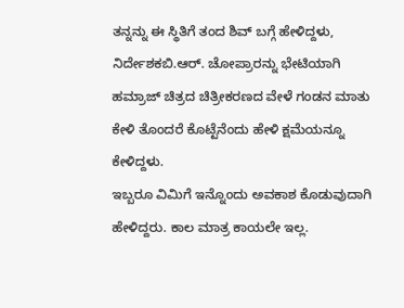ತನ್ನನ್ನು ಈ ಸ್ಥಿತಿಗೆ ತಂದ ಶಿವ್ ಬಗ್ಗೆ ಹೇಳಿದ್ದಳು, ನಿರ್ದೇಶಕಬಿ.ಆರ್. ಚೋಪ್ರಾರನ್ನು ಭೇಟಿಯಾಗಿ ಹಮ್ರಾಜ್ ಚಿತ್ರದ ಚಿತ್ರೀಕರಣದ ವೇಳೆ ಗಂಡನ ಮಾತು ಕೇಳಿ ತೊಂದರೆ ಕೊಟ್ಟೆನೆಂದು ಹೇಳಿ ಕ್ಷಮೆಯನ್ನೂ ಕೇಳಿದ್ದಳು.
ಇಬ್ಬರೂ ವಿಮಿಗೆ ಇನ್ನೊಂದು ಅವಕಾಶ ಕೊಡುವುದಾಗಿ ಹೇಳಿದ್ದರು. ಕಾಲ ಮಾತ್ರ ಕಾಯಲೇ ಇಲ್ಲ.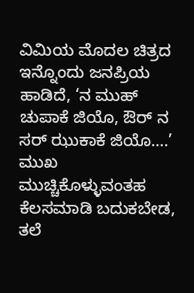ವಿಮಿಯ ಮೊದಲ ಚಿತ್ರದ ಇನ್ನೊಂದು ಜನಪ್ರಿಯ ಹಾಡಿದೆ, ‘ನ ಮುಹ್ ಚುಪಾಕೆ ಜಿಯೊ, ಔರ್ ನ ಸರ್ ಝುಕಾಕೆ ಜಿಯೊ….’ ಮುಖ ಮುಚ್ಚಿಕೊಳ್ಳುವಂತಹ ಕೆಲಸಮಾಡಿ ಬದುಕಬೇಡ, ತಲೆ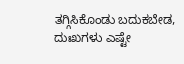ತಗ್ಗಿಸಿಕೊಂಡು ಬದುಕಬೇಡ, ದುಃಖಗಳು ಎಷ್ಟೇ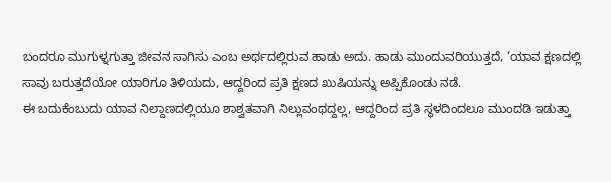ಬಂದರೂ ಮುಗುಳ್ನಗುತ್ತಾ ಜೀವನ ಸಾಗಿಸು ಎಂಬ ಅರ್ಥದಲ್ಲಿರುವ ಹಾಡು ಅದು. ಹಾಡು ಮುಂದುವರಿಯುತ್ತದೆ, ‘ಯಾವ ಕ್ಷಣದಲ್ಲಿ ಸಾವು ಬರುತ್ತದೆಯೋ ಯಾರಿಗೂ ತಿಳಿಯದು, ಆದ್ದರಿಂದ ಪ್ರತಿ ಕ್ಷಣದ ಖುಷಿಯನ್ನು ಅಪ್ಪಿಕೊಂಡು ನಡೆ.
ಈ ಬದುಕೆಂಬುದು ಯಾವ ನಿಲ್ದಾಣದಲ್ಲಿಯೂ ಶಾಶ್ವತವಾಗಿ ನಿಲ್ಲುವಂಥದ್ದಲ್ಲ, ಆದ್ದರಿಂದ ಪ್ರತಿ ಸ್ಥಳದಿಂದಲೂ ಮುಂದಡಿ ಇಡುತ್ತಾ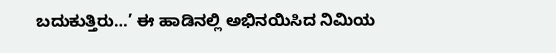ಬದುಕುತ್ತಿರು…’ ಈ ಹಾಡಿನಲ್ಲಿ ಅಭಿನಯಿಸಿದ ನಿಮಿಯ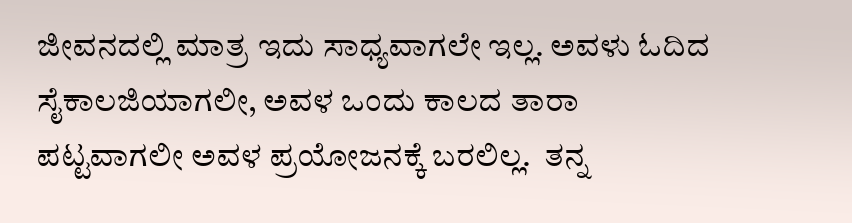ಜೀವನದಲ್ಲಿ ಮಾತ್ರ ಇದು ಸಾಧ್ಯವಾಗಲೇ ಇಲ್ಲ. ಅವಳು ಓದಿದ ಸೈಕಾಲಜಿಯಾಗಲೀ, ಅವಳ ಒಂದು ಕಾಲದ ತಾರಾ ಪಟ್ಟವಾಗಲೀ ಅವಳ ಪ್ರಯೋಜನಕ್ಕೆ ಬರಲಿಲ್ಲ.  ತನ್ನ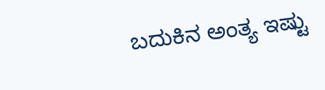ಬದುಕಿನ ಅಂತ್ಯ ಇಷ್ಟು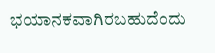ಭಯಾನಕವಾಗಿರಬಹುದೆಂದು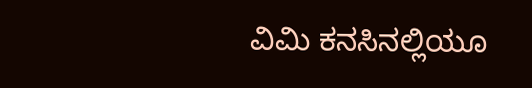ವಿಮಿ ಕನಸಿನಲ್ಲಿಯೂ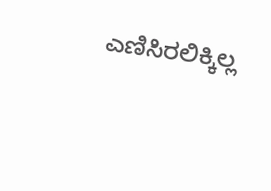ಎಣಿಸಿರಲಿಕ್ಕಿಲ್ಲ